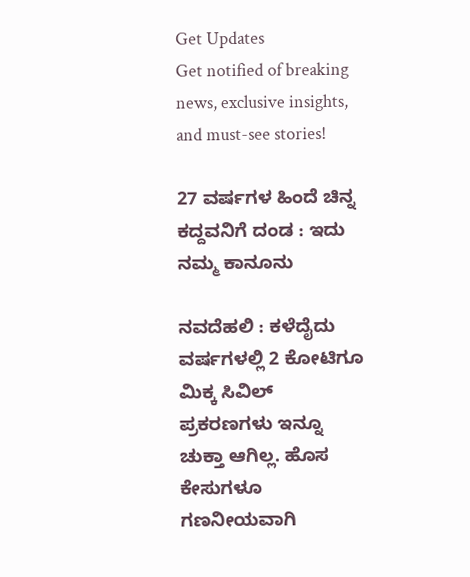Get Updates
Get notified of breaking news, exclusive insights, and must-see stories!

27 ವರ್ಷಗಳ ಹಿಂದೆ ಚಿನ್ನ ಕದ್ದವನಿಗೆ ದಂಡ : ಇದು ನಮ್ಮ ಕಾನೂನು

ನವದೆಹಲಿ : ಕಳೆದೈದು ವರ್ಷಗಳಲ್ಲಿ 2 ಕೋಟಿಗೂ ಮಿಕ್ಕ ಸಿವಿಲ್‌ ಪ್ರಕರಣಗಳು ಇನ್ನೂ ಚುಕ್ತಾ ಆಗಿಲ್ಲ. ಹೊಸ ಕೇಸುಗಳೂ ಗಣನೀಯವಾಗಿ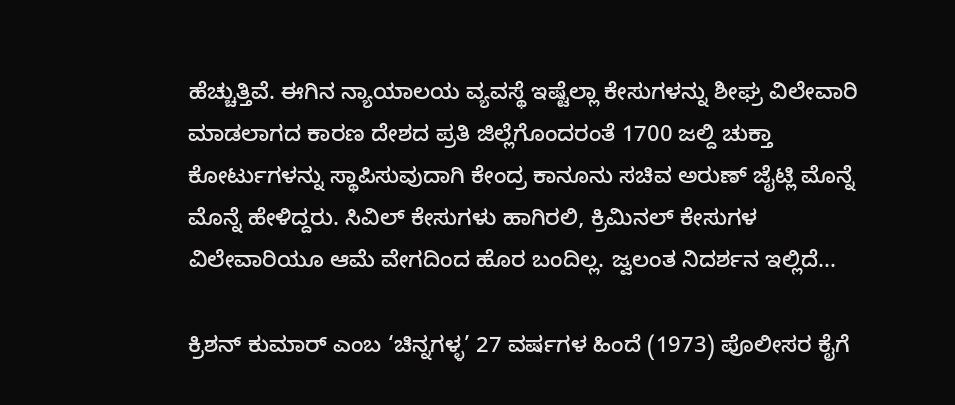ಹೆಚ್ಚುತ್ತಿವೆ. ಈಗಿನ ನ್ಯಾಯಾಲಯ ವ್ಯವಸ್ಥೆ ಇಷ್ಟೆಲ್ಲಾ ಕೇಸುಗಳನ್ನು ಶೀಘ್ರ ವಿಲೇವಾರಿ ಮಾಡಲಾಗದ ಕಾರಣ ದೇಶದ ಪ್ರತಿ ಜಿಲ್ಲೆಗೊಂದರಂತೆ 1700 ಜಲ್ದಿ ಚುಕ್ತಾ ಕೋರ್ಟುಗಳನ್ನು ಸ್ಥಾಪಿಸುವುದಾಗಿ ಕೇಂದ್ರ ಕಾನೂನು ಸಚಿವ ಅರುಣ್‌ ಜೈಟ್ಲಿ ಮೊನ್ನೆ ಮೊನ್ನೆ ಹೇಳಿದ್ದರು. ಸಿವಿಲ್‌ ಕೇಸುಗಳು ಹಾಗಿರಲಿ, ಕ್ರಿಮಿನಲ್‌ ಕೇಸುಗಳ ವಿಲೇವಾರಿಯೂ ಆಮೆ ವೇಗದಿಂದ ಹೊರ ಬಂದಿಲ್ಲ. ಜ್ವಲಂತ ನಿದರ್ಶನ ಇಲ್ಲಿದೆ...

ಕ್ರಿಶನ್‌ ಕುಮಾರ್‌ ಎಂಬ ‘ಚಿನ್ನಗಳ್ಳ’ 27 ವರ್ಷಗಳ ಹಿಂದೆ (1973) ಪೊಲೀಸರ ಕೈಗೆ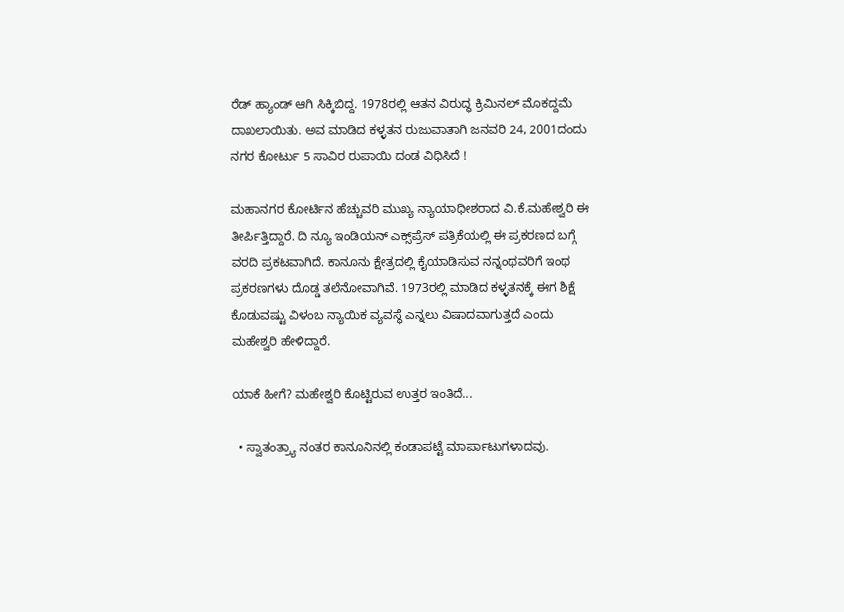ರೆಡ್‌ ಹ್ಯಾಂಡ್‌ ಆಗಿ ಸಿಕ್ಕಿಬಿದ್ದ. 1978ರಲ್ಲಿ ಆತನ ವಿರುದ್ಧ ಕ್ರಿಮಿನಲ್‌ ಮೊಕದ್ದಮೆ ದಾಖಲಾಯಿತು. ಅವ ಮಾಡಿದ ಕಳ್ಳತನ ರುಜುವಾತಾಗಿ ಜನವರಿ 24, 2001ದಂದು ನಗರ ಕೋರ್ಟು 5 ಸಾವಿರ ರುಪಾಯಿ ದಂಡ ವಿಧಿಸಿದೆ !

ಮಹಾನಗರ ಕೋರ್ಟಿನ ಹೆಚ್ಚುವರಿ ಮುಖ್ಯ ನ್ಯಾಯಾಧೀಶರಾದ ವಿ.ಕೆ.ಮಹೇಶ್ವರಿ ಈ ತೀರ್ಪಿತ್ತಿದ್ದಾರೆ. ದಿ ನ್ಯೂ ಇಂಡಿಯನ್‌ ಎಕ್ಸ್‌ಪ್ರೆಸ್‌ ಪತ್ರಿಕೆಯಲ್ಲಿ ಈ ಪ್ರಕರಣದ ಬಗ್ಗೆ ವರದಿ ಪ್ರಕಟವಾಗಿದೆ. ಕಾನೂನು ಕ್ಷೇತ್ರದಲ್ಲಿ ಕೈಯಾಡಿಸುವ ನನ್ನಂಥವರಿಗೆ ಇಂಥ ಪ್ರಕರಣಗಳು ದೊಡ್ಡ ತಲೆನೋವಾಗಿವೆ. 1973ರಲ್ಲಿ ಮಾಡಿದ ಕಳ್ಳತನಕ್ಕೆ ಈಗ ಶಿಕ್ಷೆ ಕೊಡುವಷ್ಟು ವಿಳಂಬ ನ್ಯಾಯಿಕ ವ್ಯವಸ್ಥೆ ಎನ್ನಲು ವಿಷಾದವಾಗುತ್ತದೆ ಎಂದು ಮಹೇಶ್ವರಿ ಹೇಳಿದ್ದಾರೆ.

ಯಾಕೆ ಹೀಗೆ? ಮಹೇಶ್ವರಿ ಕೊಟ್ಟಿರುವ ಉತ್ತರ ಇಂತಿದೆ...

  • ಸ್ವಾತಂತ್ರ್ಯಾ ನಂತರ ಕಾನೂನಿನಲ್ಲಿ ಕಂಡಾಪಟ್ಟೆ ಮಾರ್ಪಾಟುಗಳಾದವು.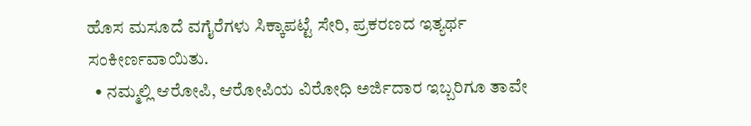ಹೊಸ ಮಸೂದೆ ವಗೈರೆಗಳು ಸಿಕ್ಕಾಪಟ್ಟೆ ಸೇರಿ, ಪ್ರಕರಣದ ಇತ್ಯರ್ಥ ಸಂಕೀರ್ಣವಾಯಿತು.
  • ನಮ್ಮಲ್ಲಿ ಆರೋಪಿ, ಆರೋಪಿಯ ವಿರೋಧಿ ಅರ್ಜಿದಾರ ಇಬ್ಬರಿಗೂ ತಾವೇ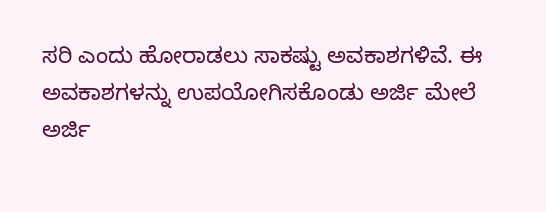ಸರಿ ಎಂದು ಹೋರಾಡಲು ಸಾಕಷ್ಟು ಅವಕಾಶಗಳಿವೆ. ಈ ಅವಕಾಶಗಳನ್ನು ಉಪಯೋಗಿಸಕೊಂಡು ಅರ್ಜಿ ಮೇಲೆ ಅರ್ಜಿ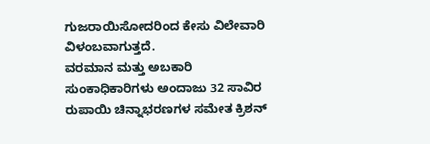ಗುಜರಾಯಿಸೋದರಿಂದ ಕೇಸು ವಿಲೇವಾರಿ ವಿಳಂಬವಾಗುತ್ತದೆ.
ವರಮಾನ ಮತ್ತು ಅಬಕಾರಿ ಸುಂಕಾಧಿಕಾರಿಗಳು ಅಂದಾಜು 32 ಸಾವಿರ ರುಪಾಯಿ ಚಿನ್ನಾಭರಣಗಳ ಸಮೇತ ಕ್ರಿಶನ್‌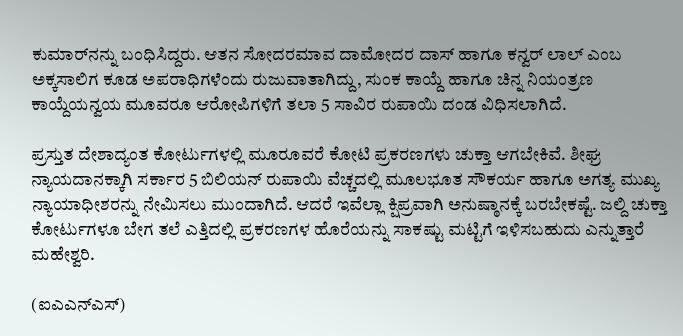ಕುಮಾರ್‌ನನ್ನು ಬಂಧಿಸಿದ್ದರು. ಆತನ ಸೋದರಮಾವ ದಾಮೋದರ ದಾಸ್‌ ಹಾಗೂ ಕನ್ವರ್‌ ಲಾಲ್‌ ಎಂಬ ಅಕ್ಕಸಾಲಿಗ ಕೂಡ ಅಪರಾಧಿಗಳೆಂದು ರುಜುವಾತಾಗಿದ್ದು, ಸುಂಕ ಕಾಯ್ದೆ ಹಾಗೂ ಚಿನ್ನ ನಿಯಂತ್ರಣ ಕಾಯ್ದೆಯನ್ವಯ ಮೂವರೂ ಆರೋಪಿಗಳಿಗೆ ತಲಾ 5 ಸಾವಿರ ರುಪಾಯಿ ದಂಡ ವಿಧಿಸಲಾಗಿದೆ.

ಪ್ರಸ್ತುತ ದೇಶಾದ್ಯಂತ ಕೋರ್ಟುಗಳಲ್ಲಿ ಮೂರೂವರೆ ಕೋಟಿ ಪ್ರಕರಣಗಳು ಚುಕ್ತಾ ಆಗಬೇಕಿವೆ. ಶೀಘ್ರ ನ್ಯಾಯದಾನಕ್ಕಾಗಿ ಸರ್ಕಾರ 5 ಬಿಲಿಯನ್‌ ರುಪಾಯಿ ವೆಚ್ಚದಲ್ಲಿ ಮೂಲಭೂತ ಸೌಕರ್ಯ ಹಾಗೂ ಅಗತ್ಯ ಮುಖ್ಯ ನ್ಯಾಯಾಧೀಶರನ್ನು ನೇಮಿಸಲು ಮುಂದಾಗಿದೆ. ಆದರೆ ಇವೆಲ್ಲಾ ಕ್ಷಿಪ್ರವಾಗಿ ಅನುಷ್ಠಾನಕ್ಕೆ ಬರಬೇಕಷ್ಟೆ. ಜಲ್ದಿ ಚುಕ್ತಾ ಕೋರ್ಟುಗಳೂ ಬೇಗ ತಲೆ ಎತ್ತಿದಲ್ಲಿ ಪ್ರಕರಣಗಳ ಹೊರೆಯನ್ನು ಸಾಕಷ್ಟು ಮಟ್ಟಿಗೆ ಇಳಿಸಬಹುದು ಎನ್ನುತ್ತಾರೆ ಮಹೇಶ್ವರಿ.

(ಐಎಎನ್‌ಎಸ್‌)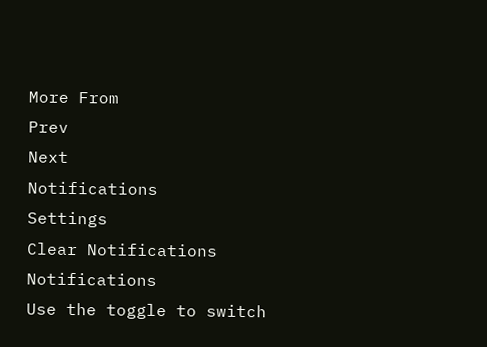More From
Prev
Next
Notifications
Settings
Clear Notifications
Notifications
Use the toggle to switch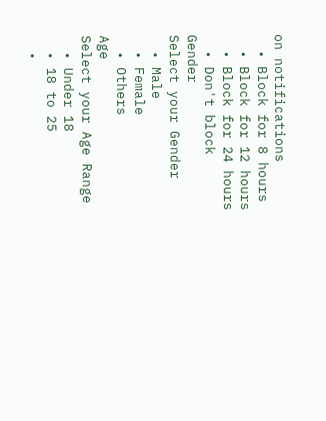on notifications
  • Block for 8 hours
  • Block for 12 hours
  • Block for 24 hours
  • Don't block
Gender
Select your Gender
  • Male
  • Female
  • Others
Age
Select your Age Range
  • Under 18
  • 18 to 25
  •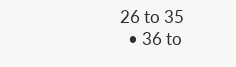26 to 35
  • 36 to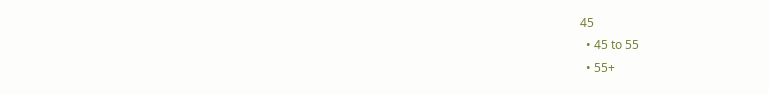45
  • 45 to 55
  • 55+